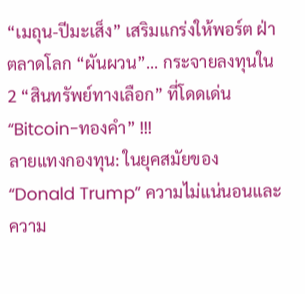“เมถุน-ปีมะเส็ง” เสริมแกร่งให้พอร์ต ฝ่าตลาดโลก “ผันผวน”... กระจายลงทุนใน 2 “สินทรัพย์ทางเลือก” ที่โดดเด่น “Bitcoin-ทองคำ” !!!
ลายแทงกองทุน: ในยุคสมัยของ “Donald Trump” ความไม่แน่นอนและความ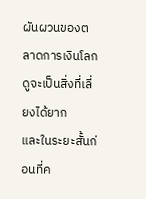ผันผวนของตลาดการเงินโลกดูจะเป็นสิ่งที่เลี่ยงได้ยาก
และในระยะสั้นก่อนที่ค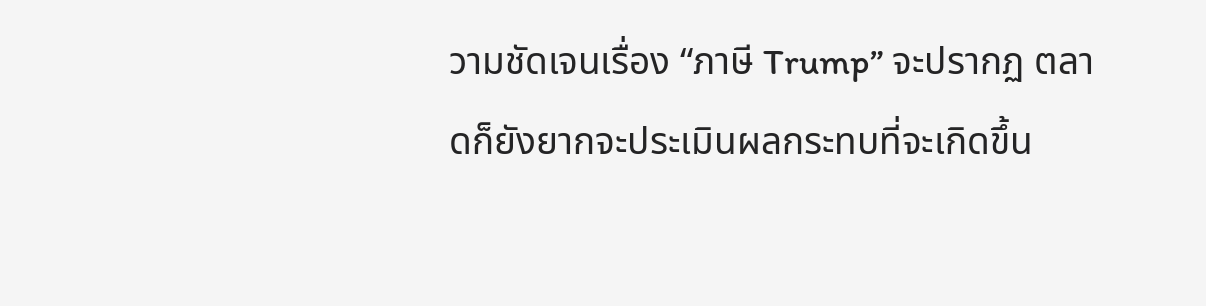วามชัดเจนเรื่อง “ภาษี Trump” จะปรากฏ ตลาดก็ยังยากจะประเมินผลกระทบที่จะเกิดขึ้น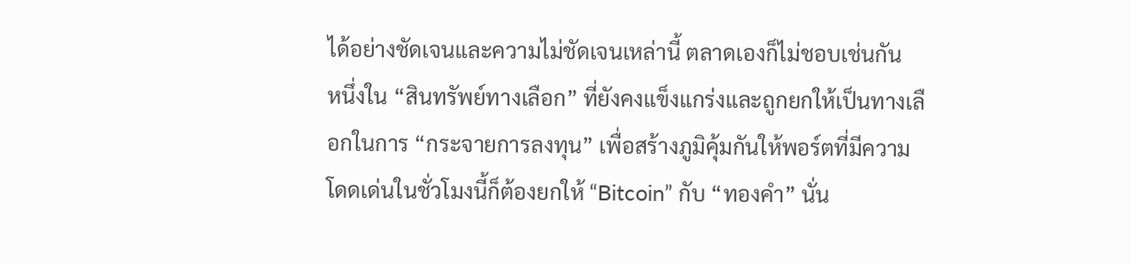ได้อย่างชัดเจนและความไม่ชัดเจนเหล่านี้ ตลาดเองก็ไม่ชอบเช่นกัน
หนึ่งใน “สินทรัพย์ทางเลือก” ที่ยังคงแข็งแกร่งและถูกยกให้เป็นทางเลือกในการ “กระจายการลงทุน” เพื่อสร้างภูมิคุ้มกันให้พอร์ตที่มีความโดดเด่นในชั่วโมงนี้ก็ต้องยกให้ “Bitcoin” กับ “ทองคำ” นั่น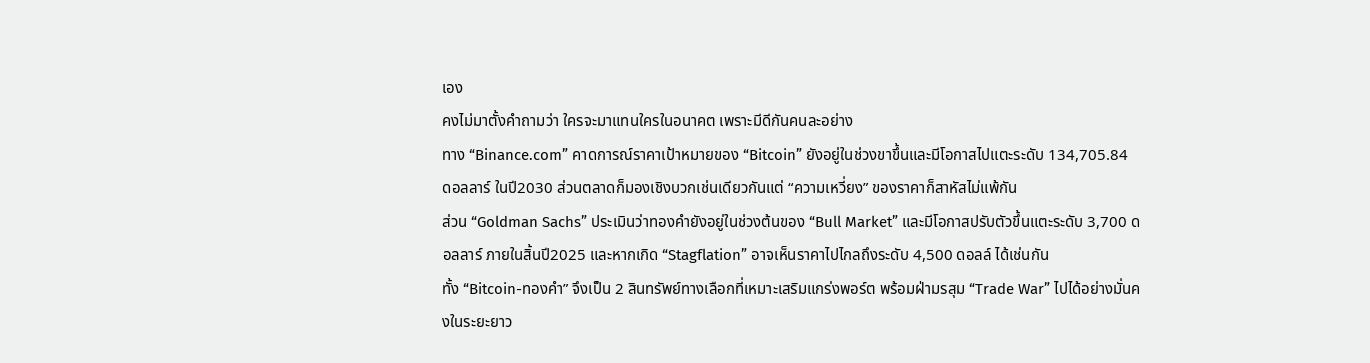เอง
คงไม่มาตั้งคำถามว่า ใครจะมาแทนใครในอนาคต เพราะมีดีกันคนละอย่าง
ทาง “Binance.com” คาดการณ์ราคาเป้าหมายของ “Bitcoin” ยังอยู่ในช่วงขาขึ้นและมีโอกาสไปแตะระดับ 134,705.84 ดอลลาร์ ในปี2030 ส่วนตลาดก็มองเชิงบวกเช่นเดียวกันแต่ “ความเหวี่ยง” ของราคาก็สาหัสไม่แพ้กัน
ส่วน “Goldman Sachs” ประเมินว่าทองคำยังอยู่ในช่วงต้นของ “Bull Market” และมีโอกาสปรับตัวขึ้นแตะระดับ 3,700 ดอลลาร์ ภายในสิ้นปี2025 และหากเกิด “Stagflation” อาจเห็นราคาไปไกลถึงระดับ 4,500 ดอลล์ ได้เช่นกัน
ทั้ง “Bitcoin-ทองคำ” จึงเป็น 2 สินทรัพย์ทางเลือกที่เหมาะเสริมแกร่งพอร์ต พร้อมฝ่ามรสุม “Trade War” ไปได้อย่างมั่นคงในระยะยาว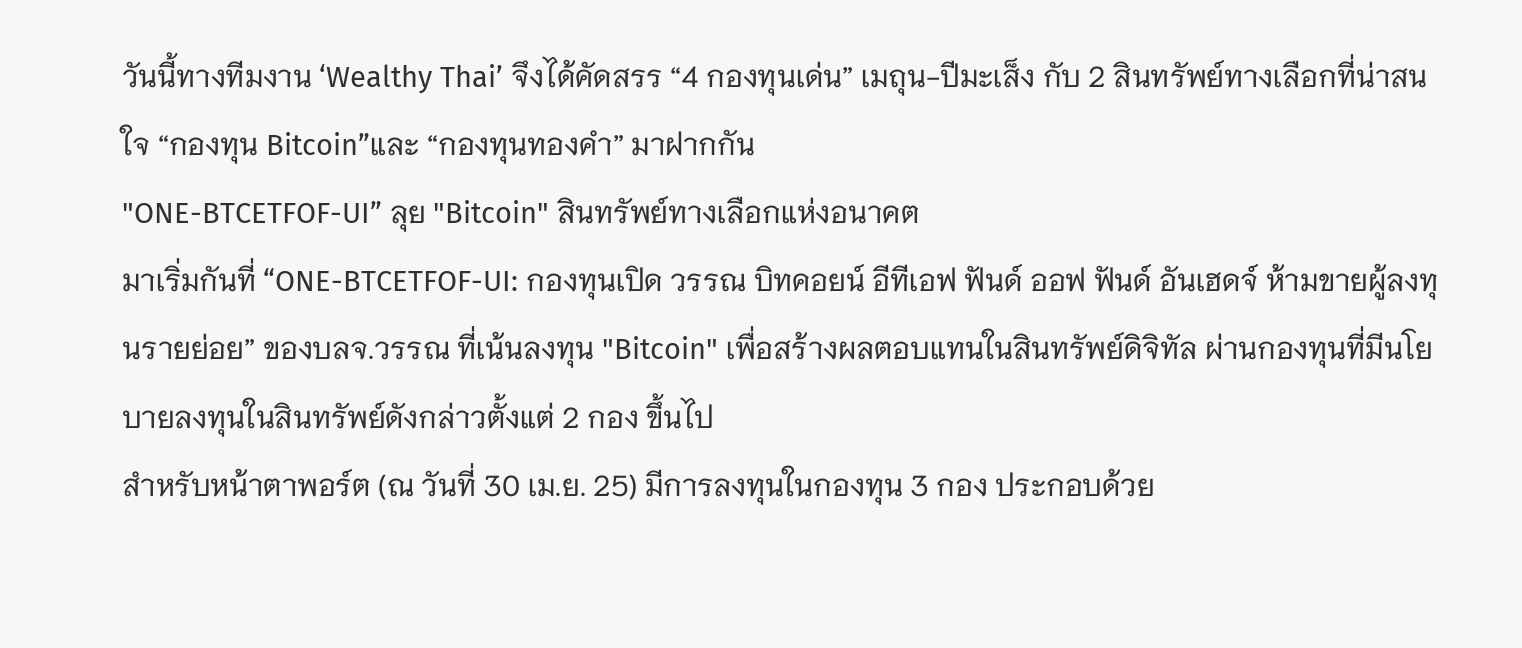วันนี้ทางทีมงาน ‘Wealthy Thai’ จึงได้คัดสรร “4 กองทุนเด่น” เมถุน-ปีมะเส็ง กับ 2 สินทรัพย์ทางเลือกที่น่าสนใจ “กองทุน Bitcoin”และ “กองทุนทองคำ” มาฝากกัน
"ONE-BTCETFOF-UI” ลุย "Bitcoin" สินทรัพย์ทางเลือกแห่งอนาคต
มาเริ่มกันที่ “ONE-BTCETFOF-UI: กองทุนเปิด วรรณ บิทคอยน์ อีทีเอฟ ฟันด์ ออฟ ฟันด์ อันเฮดจ์ ห้ามขายผู้ลงทุนรายย่อย” ของบลจ.วรรณ ที่เน้นลงทุน "Bitcoin" เพื่อสร้างผลตอบแทนในสินทรัพย์ดิจิทัล ผ่านกองทุนที่มีนโยบายลงทุนในสินทรัพย์ดังกล่าวตั้งแต่ 2 กอง ขึ้นไป
สำหรับหน้าตาพอร์ต (ณ วันที่ 30 เม.ย. 25) มีการลงทุนในกองทุน 3 กอง ประกอบด้วย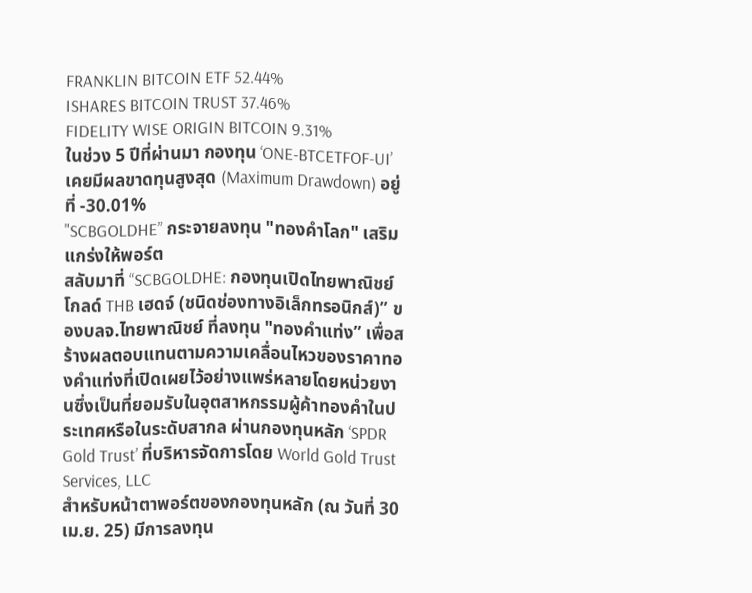FRANKLIN BITCOIN ETF 52.44%
ISHARES BITCOIN TRUST 37.46%
FIDELITY WISE ORIGIN BITCOIN 9.31%
ในช่วง 5 ปีที่ผ่านมา กองทุน ‘ONE-BTCETFOF-UI’ เคยมีผลขาดทุนสูงสุด (Maximum Drawdown) อยู่ที่ -30.01%
"SCBGOLDHE” กระจายลงทุน "ทองคำโลก" เสริมแกร่งให้พอร์ต
สลับมาที่ “SCBGOLDHE: กองทุนเปิดไทยพาณิชย์โกลด์ THB เฮดจ์ (ชนิดช่องทางอิเล็กทรอนิกส์)” ของบลจ.ไทยพาณิชย์ ที่ลงทุน "ทองคำแท่ง” เพื่อสร้างผลตอบแทนตามความเคลื่อนไหวของราคาทองคำแท่งที่เปิดเผยไว้อย่างแพร่หลายโดยหน่วยงานซึ่งเป็นที่ยอมรับในอุตสาหกรรมผู้ค้าทองคำในประเทศหรือในระดับสากล ผ่านกองทุนหลัก ‘SPDR Gold Trust’ ที่บริหารจัดการโดย World Gold Trust Services, LLC
สำหรับหน้าตาพอร์ตของกองทุนหลัก (ณ วันที่ 30 เม.ย. 25) มีการลงทุน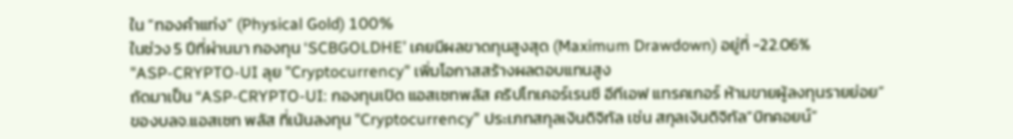ใน “ทองคำแท่ง” (Physical Gold) 100%
ในช่วง 5 ปีที่ผ่านมา กองทุน ‘SCBGOLDHE’ เคยมีผลขาดทุนสูงสุด (Maximum Drawdown) อยู่ที่ -22.06%
"ASP-CRYPTO-UI ลุย "Cryptocurrency" เพิ่มโอกาสสร้างผลตอบแทนสูง
ถัดมาเป็น “ASP-CRYPTO-UI: กองทุนเปิด แอสเซทพลัส คริปโทเคอร์เรนซี อีทีเอฟ แทรคเกอร์ ห้ามขายผู้ลงทุนรายย่อย” ของบลจ.แอสเซท พลัส ที่เน้นลงทุน "Cryptocurrency” ประเภทสกุลเงินดิจิทัล เช่น สกุลเงินดิจิทัล“บิทคอยน์”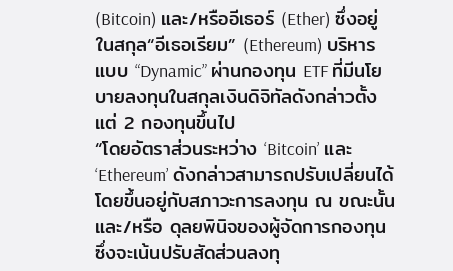(Bitcoin) และ/หรืออีเธอร์ (Ether) ซึ่งอยู่ในสกุล“อีเธอเรียม” (Ethereum) บริหารแบบ “Dynamic” ผ่านกองทุน ETF ที่มีนโยบายลงทุนในสกุลเงินดิจิทัลดังกล่าวตั้งแต่ 2 กองทุนขึ้นไป
“โดยอัตราส่วนระหว่าง ‘Bitcoin’ และ ‘Ethereum’ ดังกล่าวสามารถปรับเปลี่ยนได้ โดยขึ้นอยู่กับสภาวะการลงทุน ณ ขณะนั้น และ/หรือ ดุลยพินิจของผู้จัดการกองทุน ซึ่งจะเน้นปรับสัดส่วนลงทุ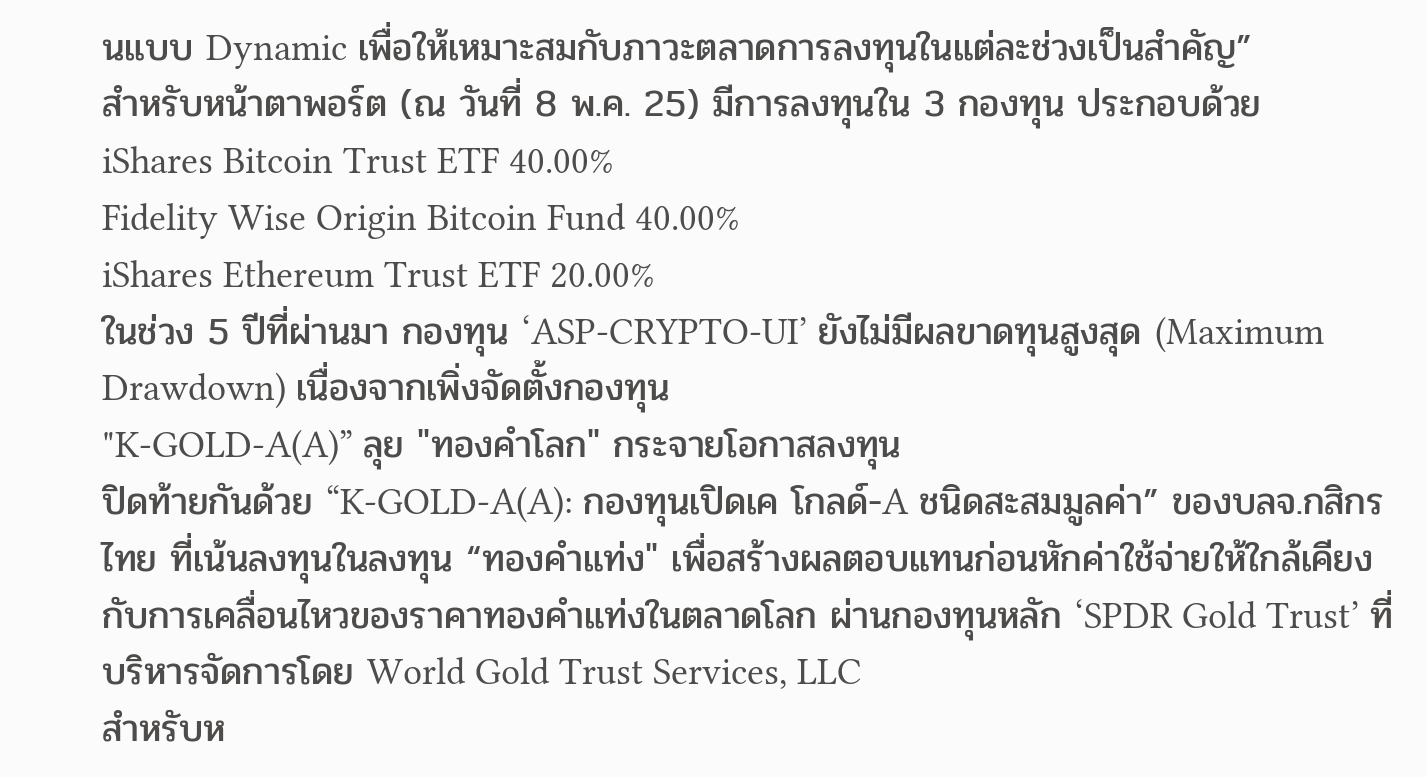นแบบ Dynamic เพื่อให้เหมาะสมกับภาวะตลาดการลงทุนในแต่ละช่วงเป็นสำคัญ”
สำหรับหน้าตาพอร์ต (ณ วันที่ 8 พ.ค. 25) มีการลงทุนใน 3 กองทุน ประกอบด้วย
iShares Bitcoin Trust ETF 40.00%
Fidelity Wise Origin Bitcoin Fund 40.00%
iShares Ethereum Trust ETF 20.00%
ในช่วง 5 ปีที่ผ่านมา กองทุน ‘ASP-CRYPTO-UI’ ยังไม่มีผลขาดทุนสูงสุด (Maximum Drawdown) เนื่องจากเพิ่งจัดตั้งกองทุน
"K-GOLD-A(A)” ลุย "ทองคำโลก" กระจายโอกาสลงทุน
ปิดท้ายกันด้วย “K-GOLD-A(A): กองทุนเปิดเค โกลด์-A ชนิดสะสมมูลค่า” ของบลจ.กสิกรไทย ที่เน้นลงทุนในลงทุน “ทองคำแท่ง" เพื่อสร้างผลตอบแทนก่อนหักค่าใช้จ่ายให้ใกล้เคียงกับการเคลื่อนไหวของราคาทองคำแท่งในตลาดโลก ผ่านกองทุนหลัก ‘SPDR Gold Trust’ ที่บริหารจัดการโดย World Gold Trust Services, LLC
สำหรับห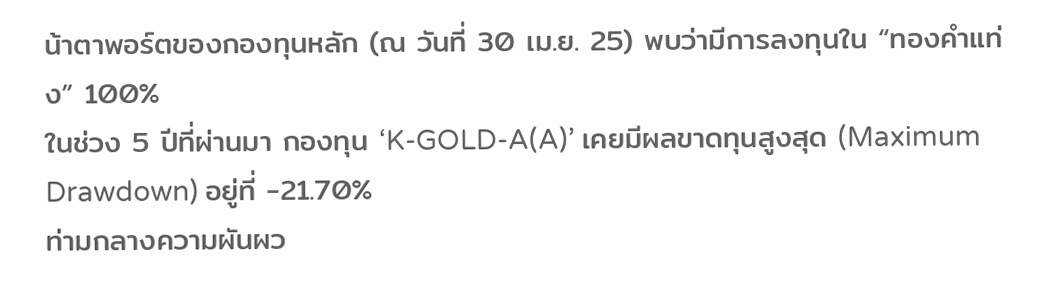น้าตาพอร์ตของกองทุนหลัก (ณ วันที่ 30 เม.ย. 25) พบว่ามีการลงทุนใน “ทองคำแท่ง” 100%
ในช่วง 5 ปีที่ผ่านมา กองทุน ‘K-GOLD-A(A)’ เคยมีผลขาดทุนสูงสุด (Maximum Drawdown) อยู่ที่ -21.70%
ท่ามกลางความผันผว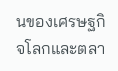นของเศรษฐกิจโลกและตลา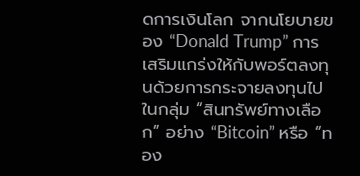ดการเงินโลก จากนโยบายของ “Donald Trump” การเสริมแกร่งให้กับพอร์ตลงทุนด้วยการกระจายลงทุนไปในกลุ่ม “สินทรัพย์ทางเลือก” อย่าง “Bitcoin” หรือ “ทอง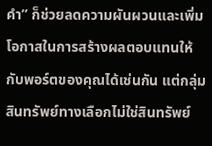คำ” ก็ช่วยลดความผันผวนและเพิ่มโอกาสในการสร้างผลตอบแทนให้กับพอร์ตของคุณได้เช่นกัน แต่กลุ่มสินทรัพย์ทางเลือกไม่ใช่สินทรัพย์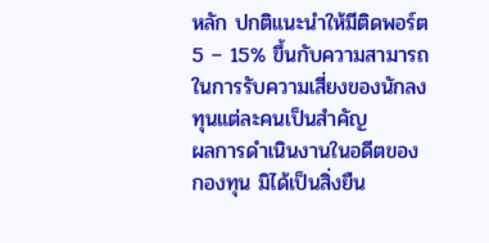หลัก ปกติแนะนำให้มีติดพอร์ต 5 – 15% ขึ้นกับความสามารถในการรับความเสี่ยงของนักลงทุนแต่ละคนเป็นสำคัญ
ผลการดำเนินงานในอดีตของกองทุน มิได้เป็นสิ่งยืน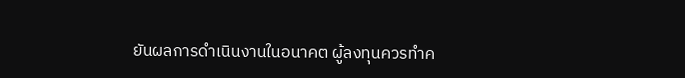ยันผลการดำเนินงานในอนาคต ผู้ลงทุนควรทำค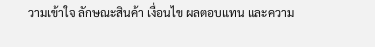วามเข้าใจ ลักษณะสินค้า เงื่อนไข ผลตอบแทน และความ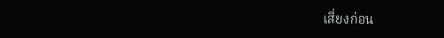เสี่ยงก่อน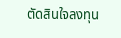ตัดสินใจลงทุน